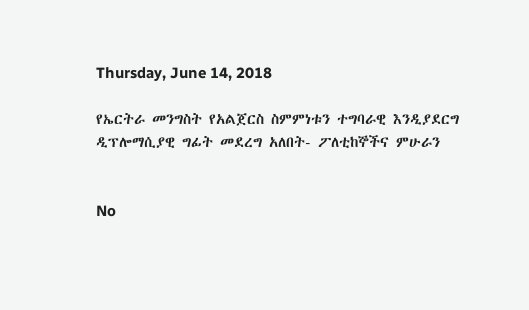Thursday, June 14, 2018

የኤርትራ መንግስት የአልጀርስ ስምምነቱን ተግባራዊ እንዲያደርግ ዲፕሎማሲያዊ ግፊት መደረግ አለበት- ፖለቲከኞችና ምሁራን


No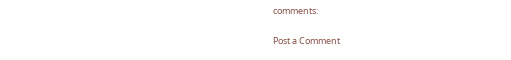comments:

Post a Comment